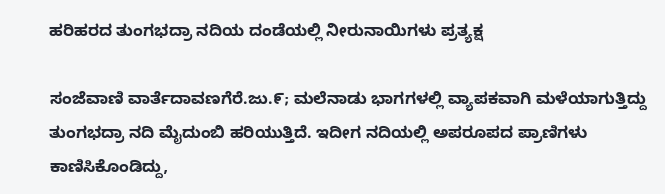ಹರಿಹರದ ತುಂಗಭದ್ರಾ ನದಿಯ ದಂಡೆಯಲ್ಲಿ ನೀರುನಾಯಿಗಳು ಪ್ರತ್ಯಕ್ಷ

ಸಂಜೆವಾಣಿ ವಾರ್ತೆದಾವಣಗೆರೆ.ಜು.೯; ಮಲೆನಾಡು ಭಾಗಗಳಲ್ಲಿ ವ್ಯಾಪಕವಾಗಿ ಮಳೆಯಾಗುತ್ತಿದ್ದು ತುಂಗಭದ್ರಾ ನದಿ ಮೈದುಂಬಿ ಹರಿಯುತ್ತಿದೆ. ಇದೀಗ ನದಿಯಲ್ಲಿ ಅಪರೂಪದ ಪ್ರಾಣಿಗಳು ಕಾಣಿಸಿಕೊಂಡಿದ್ದು,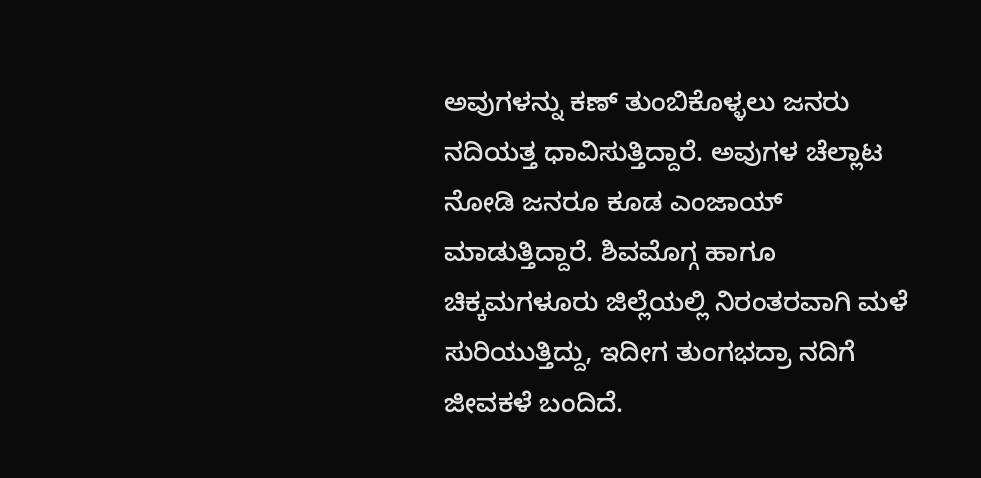ಅವುಗಳನ್ನು ಕಣ್ ತುಂಬಿಕೊಳ್ಳಲು ಜನರು ನದಿಯತ್ತ ಧಾವಿಸುತ್ತಿದ್ದಾರೆ. ಅವುಗಳ ಚೆಲ್ಲಾಟ ನೋಡಿ ಜನರೂ ಕೂಡ ಎಂಜಾಯ್ ಮಾಡುತ್ತಿದ್ದಾರೆ. ಶಿವಮೊಗ್ಗ ಹಾಗೂ ಚಿಕ್ಕಮಗಳೂರು ಜಿಲ್ಲೆಯಲ್ಲಿ ನಿರಂತರವಾಗಿ ಮಳೆ ಸುರಿಯುತ್ತಿದ್ದು, ಇದೀಗ ತುಂಗಭದ್ರಾ ನದಿಗೆ ಜೀವಕಳೆ ಬಂದಿದೆ.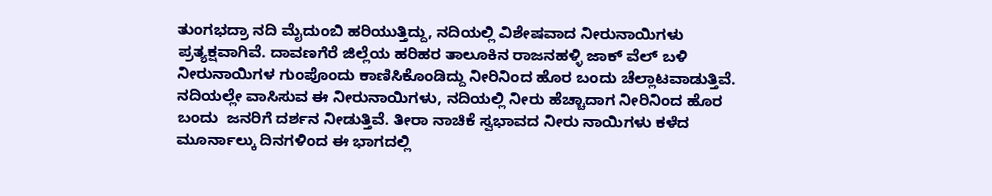ತುಂಗಭದ್ರಾ ನದಿ ಮೈದುಂಬಿ ಹರಿಯುತ್ತಿದ್ದು, ನದಿಯಲ್ಲಿ ವಿಶೇಷವಾದ ನೀರುನಾಯಿಗಳು ಪ್ರತ್ಯಕ್ಷವಾಗಿವೆ. ದಾವಣಗೆರೆ ಜಿಲ್ಲೆಯ ಹರಿಹರ ತಾಲೂಕಿನ ರಾಜನಹಳ್ಳಿ ಜಾಕ್ ವೆಲ್ ಬಳಿ ನೀರುನಾಯಿಗಳ ಗುಂಪೊಂದು ಕಾಣಿಸಿಕೊಂಡಿದ್ದು ನೀರಿನಿಂದ ಹೊರ ಬಂದು ಚೆಲ್ಲಾಟವಾಡುತ್ತಿವೆ. ನದಿಯಲ್ಲೇ ವಾಸಿಸುವ ಈ ನೀರುನಾಯಿಗಳು, ನದಿಯಲ್ಲಿ ನೀರು ಹೆಚ್ಚಾದಾಗ ನೀರಿನಿಂದ ಹೊರ ಬಂದು  ಜನರಿಗೆ ದರ್ಶನ ನೀಡುತ್ತಿವೆ. ತೀರಾ ನಾಚಿಕೆ ಸ್ವಭಾವದ ನೀರು ನಾಯಿಗಳು ಕಳೆದ ಮೂರ್ನಾಲ್ಕು ದಿನಗಳಿಂದ ಈ ಭಾಗದಲ್ಲಿ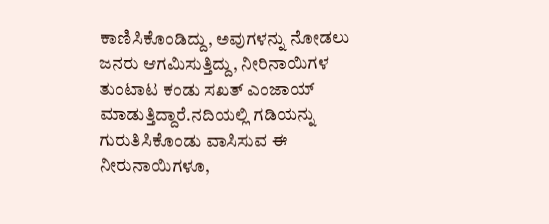ಕಾಣಿಸಿಕೊಂಡಿದ್ದು, ಅವುಗಳನ್ನು ನೋಡಲು ಜನರು ಆಗಮಿಸುತ್ತಿದ್ದು, ನೀರಿನಾಯಿಗಳ ತುಂಟಾಟ ಕಂಡು ಸಖತ್ ಎಂಜಾಯ್ ಮಾಡುತ್ತಿದ್ದಾರೆ.ನದಿಯಲ್ಲಿ ಗಡಿಯನ್ನು ಗುರುತಿಸಿಕೊಂಡು ವಾಸಿಸುವ ಈ ನೀರುನಾಯಿಗಳೂ,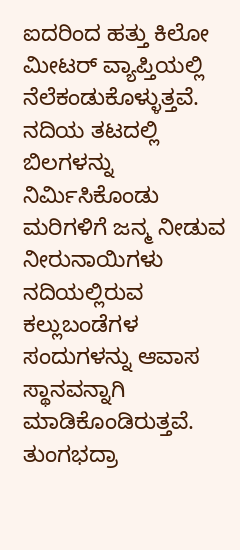ಐದರಿಂದ ಹತ್ತು ಕಿಲೋ ಮೀಟರ್ ವ್ಯಾಪ್ತಿಯಲ್ಲಿ ನೆಲೆಕಂಡುಕೊಳ್ಳುತ್ತವೆ. ನದಿಯ ತಟದಲ್ಲಿ ಬಿಲಗಳನ್ನು ನಿರ್ಮಿಸಿಕೊಂಡು ಮರಿಗಳಿಗೆ ಜನ್ಮ ನೀಡುವ ನೀರುನಾಯಿಗಳು ನದಿಯಲ್ಲಿರುವ ಕಲ್ಲುಬಂಡೆಗಳ ಸಂದುಗಳನ್ನು ಆವಾಸ ಸ್ಥಾನವನ್ನಾಗಿ  ಮಾಡಿಕೊಂಡಿರುತ್ತವೆ. ತುಂಗಭದ್ರಾ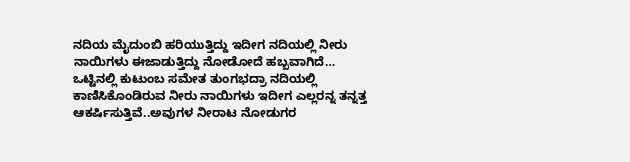ನದಿಯ ಮೈದುಂಬಿ ಹರಿಯುತ್ತಿದ್ದು ಇದೀಗ ನದಿಯಲ್ಲಿ ನೀರು ನಾಯಿಗಳು ಈಜಾಡುತ್ತಿದ್ದು ನೋಡೋದೆ ಹಬ್ಬವಾಗಿದೆ… ಒಟ್ಟಿನಲ್ಲಿ ಕುಟುಂಬ ಸಮೇತ ತುಂಗಭದ್ರಾ ನದಿಯಲ್ಲಿ ಕಾಣಿಸಿಕೊಂಡಿರುವ ನೀರು ನಾಯಿಗಳು ಇದೀಗ ಎಲ್ಲರನ್ನ ತನ್ನತ್ತ ಆಕರ್ಷಿಸುತ್ತಿವೆ..ಅವುಗಳ ನೀರಾಟ ನೋಡುಗರ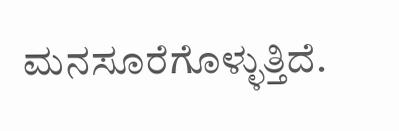ಮನಸೂರೆಗೊಳ್ಳುತ್ತಿದೆ.